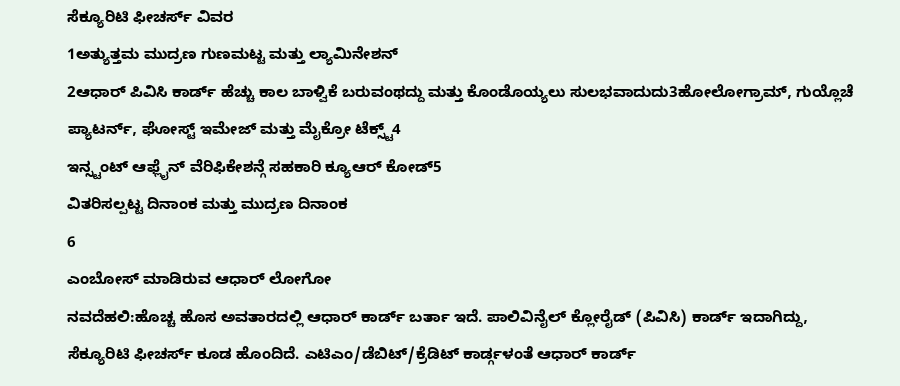ಸೆಕ್ಯೂರಿಟಿ ಫೀಚರ್ಸ್ ವಿವರ
1ಅತ್ಯುತ್ತಮ ಮುದ್ರಣ ಗುಣಮಟ್ಟ ಮತ್ತು ಲ್ಯಾಮಿನೇಶನ್
2ಆಧಾರ್ ಪಿವಿಸಿ ಕಾರ್ಡ್ ಹೆಚ್ಚು ಕಾಲ ಬಾಳ್ವಿಕೆ ಬರುವಂಥದ್ದು ಮತ್ತು ಕೊಂಡೊಯ್ಯಲು ಸುಲಭವಾದುದು3ಹೋಲೋಗ್ರಾಮ್, ಗುಯ್ಲೊಚೆ ಪ್ಯಾಟರ್ನ್, ಘೋಸ್ಟ್ ಇಮೇಜ್ ಮತ್ತು ಮೈಕ್ರೋ ಟೆಕ್ಸ್ಟ್4
ಇನ್ಸ್ಟಂಟ್ ಆಫ್ಲೈನ್ ವೆರಿಫಿಕೇಶನ್ಗೆ ಸಹಕಾರಿ ಕ್ಯೂಆರ್ ಕೋಡ್5
ವಿತರಿಸಲ್ಪಟ್ಟ ದಿನಾಂಕ ಮತ್ತು ಮುದ್ರಣ ದಿನಾಂಕ
6
ಎಂಬೋಸ್ ಮಾಡಿರುವ ಆಧಾರ್ ಲೋಗೋ
ನವದೆಹಲಿ:ಹೊಚ್ಚ ಹೊಸ ಅವತಾರದಲ್ಲಿ ಆಧಾರ್ ಕಾರ್ಡ್ ಬರ್ತಾ ಇದೆ. ಪಾಲಿವಿನೈಲ್ ಕ್ಲೋರೈಡ್ (ಪಿವಿಸಿ) ಕಾರ್ಡ್ ಇದಾಗಿದ್ದು, ಸೆಕ್ಯೂರಿಟಿ ಫೀಚರ್ಸ್ ಕೂಡ ಹೊಂದಿದೆ. ಎಟಿಎಂ/ಡೆಬಿಟ್/ಕ್ರೆಡಿಟ್ ಕಾರ್ಡ್ಗಳಂತೆ ಆಧಾರ್ ಕಾರ್ಡ್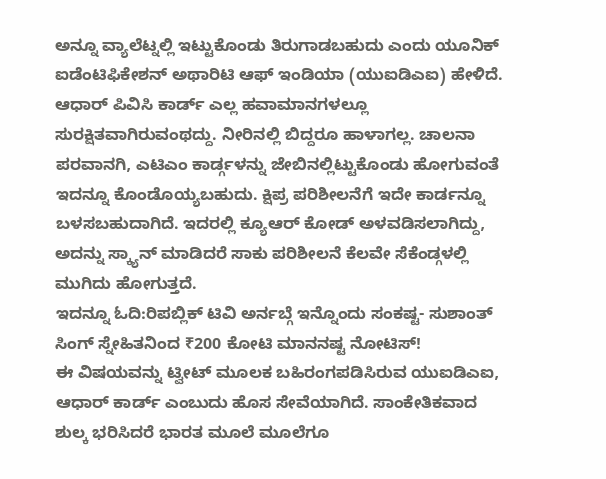ಅನ್ನೂ ವ್ಯಾಲೆಟ್ನಲ್ಲಿ ಇಟ್ಟುಕೊಂಡು ತಿರುಗಾಡಬಹುದು ಎಂದು ಯೂನಿಕ್ ಐಡೆಂಟಿಫಿಕೇಶನ್ ಅಥಾರಿಟಿ ಆಫ್ ಇಂಡಿಯಾ (ಯುಐಡಿಎಐ) ಹೇಳಿದೆ.
ಆಧಾರ್ ಪಿವಿಸಿ ಕಾರ್ಡ್ ಎಲ್ಲ ಹವಾಮಾನಗಳಲ್ಲೂ ಸುರಕ್ಷಿತವಾಗಿರುವಂಥದ್ದು. ನೀರಿನಲ್ಲಿ ಬಿದ್ದರೂ ಹಾಳಾಗಲ್ಲ. ಚಾಲನಾ ಪರವಾನಗಿ, ಎಟಿಎಂ ಕಾರ್ಡ್ಗಳನ್ನು ಜೇಬಿನಲ್ಲಿಟ್ಟುಕೊಂಡು ಹೋಗುವಂತೆ ಇದನ್ನೂ ಕೊಂಡೊಯ್ಯಬಹುದು. ಕ್ಷಿಪ್ರ ಪರಿಶೀಲನೆಗೆ ಇದೇ ಕಾರ್ಡನ್ನೂ ಬಳಸಬಹುದಾಗಿದೆ. ಇದರಲ್ಲಿ ಕ್ಯೂಆರ್ ಕೋಡ್ ಅಳವಡಿಸಲಾಗಿದ್ದು, ಅದನ್ನು ಸ್ಕ್ಯಾನ್ ಮಾಡಿದರೆ ಸಾಕು ಪರಿಶೀಲನೆ ಕೆಲವೇ ಸೆಕೆಂಡ್ಗಳಲ್ಲಿ ಮುಗಿದು ಹೋಗುತ್ತದೆ.
ಇದನ್ನೂ ಓದಿ:ರಿಪಬ್ಲಿಕ್ ಟಿವಿ ಅರ್ನಬ್ಗೆ ಇನ್ನೊಂದು ಸಂಕಷ್ಟ- ಸುಶಾಂತ್ ಸಿಂಗ್ ಸ್ನೇಹಿತನಿಂದ ₹200 ಕೋಟಿ ಮಾನನಷ್ಟ ನೋಟಿಸ್!
ಈ ವಿಷಯವನ್ನು ಟ್ವೀಟ್ ಮೂಲಕ ಬಹಿರಂಗಪಡಿಸಿರುವ ಯುಐಡಿಎಐ, ಆಧಾರ್ ಕಾರ್ಡ್ ಎಂಬುದು ಹೊಸ ಸೇವೆಯಾಗಿದೆ. ಸಾಂಕೇತಿಕವಾದ ಶುಲ್ಕ ಭರಿಸಿದರೆ ಭಾರತ ಮೂಲೆ ಮೂಲೆಗೂ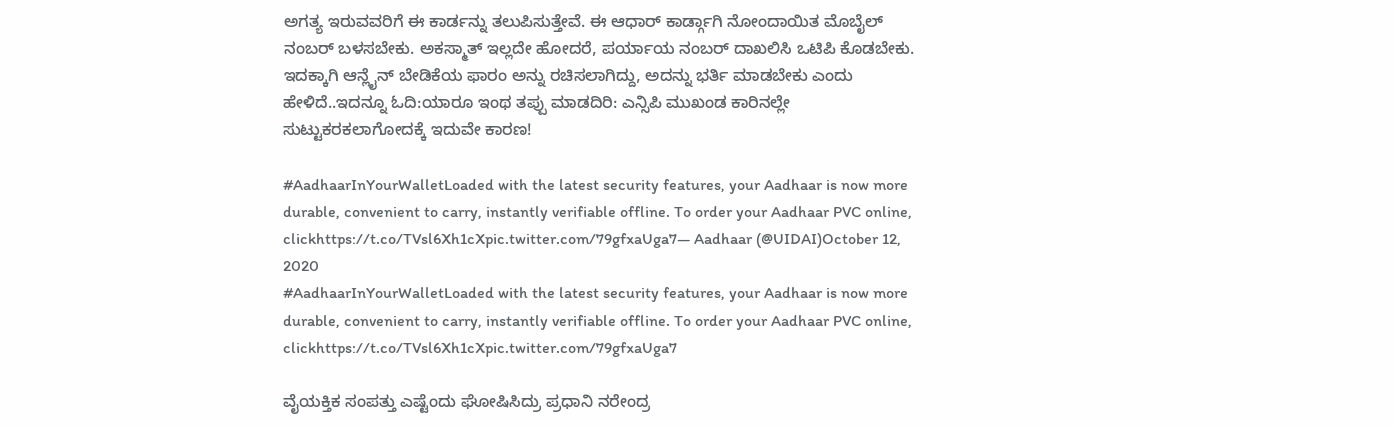ಅಗತ್ಯ ಇರುವವರಿಗೆ ಈ ಕಾರ್ಡನ್ನು ತಲುಪಿಸುತ್ತೇವೆ. ಈ ಆಧಾರ್ ಕಾರ್ಡ್ಗಾಗಿ ನೋಂದಾಯಿತ ಮೊಬೈಲ್ ನಂಬರ್ ಬಳಸಬೇಕು. ಅಕಸ್ಮಾತ್ ಇಲ್ಲದೇ ಹೋದರೆ, ಪರ್ಯಾಯ ನಂಬರ್ ದಾಖಲಿಸಿ ಒಟಿಪಿ ಕೊಡಬೇಕು. ಇದಕ್ಕಾಗಿ ಆನ್ಲೈನ್ ಬೇಡಿಕೆಯ ಫಾರಂ ಅನ್ನು ರಚಿಸಲಾಗಿದ್ದು, ಅದನ್ನು ಭರ್ತಿ ಮಾಡಬೇಕು ಎಂದು ಹೇಳಿದೆ..ಇದನ್ನೂ ಓದಿ:ಯಾರೂ ಇಂಥ ತಪ್ಪು ಮಾಡದಿರಿ: ಎನ್ಸಿಪಿ ಮುಖಂಡ ಕಾರಿನಲ್ಲೇ ಸುಟ್ಟುಕರಕಲಾಗೋದಕ್ಕೆ ಇದುವೇ ಕಾರಣ!

#AadhaarInYourWalletLoaded with the latest security features, your Aadhaar is now more durable, convenient to carry, instantly verifiable offline. To order your Aadhaar PVC online, clickhttps://t.co/TVsl6Xh1cXpic.twitter.com/79gfxaUga7— Aadhaar (@UIDAI)October 12, 2020
#AadhaarInYourWalletLoaded with the latest security features, your Aadhaar is now more durable, convenient to carry, instantly verifiable offline. To order your Aadhaar PVC online, clickhttps://t.co/TVsl6Xh1cXpic.twitter.com/79gfxaUga7

ವೈಯಕ್ತಿಕ ಸಂಪತ್ತು ಎಷ್ಟೆಂದು ಘೋಷಿಸಿದ್ರು ಪ್ರಧಾನಿ ನರೇಂದ್ರ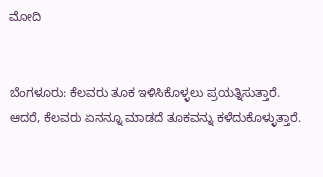ಮೋದಿ


ಬೆಂಗಳೂರು: ಕೆಲವರು ತೂಕ ಇಳಿಸಿಕೊಳ್ಳಲು ಪ್ರಯತ್ನಿಸುತ್ತಾರೆ. ಆದರೆ, ಕೆಲವರು ಏನನ್ನೂ ಮಾಡದೆ ತೂಕವನ್ನು ಕಳೆದುಕೊಳ್ಳುತ್ತಾರೆ.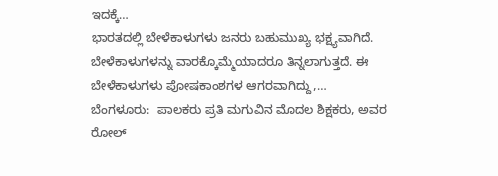ಇದಕ್ಕೆ…
ಭಾರತದಲ್ಲಿ ಬೇಳೆಕಾಳುಗಳು ಜನರು ಬಹುಮುಖ್ಯ ಭಕ್ಷ್ಯವಾಗಿದೆ. ಬೇಳೆಕಾಳುಗಳನ್ನು ವಾರಕ್ಕೊಮ್ಮೆಯಾದರೂ ತಿನ್ನಲಾಗುತ್ತದೆ. ಈ ಬೇಳೆಕಾಳುಗಳು ಪೋಷಕಾಂಶಗಳ ಆಗರವಾಗಿದ್ದು,…
ಬೆಂಗಳೂರು:  ಪಾಲಕರು ಪ್ರತಿ ಮಗುವಿನ ಮೊದಲ ಶಿಕ್ಷಕರು, ಅವರ ರೋಲ್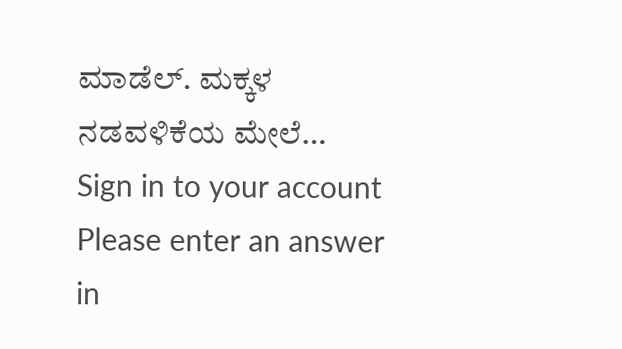ಮಾಡೆಲ್. ಮಕ್ಕಳ ನಡವಳಿಕೆಯ ಮೇಲೆ…
Sign in to your account
Please enter an answer in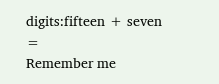digits:fifteen + seven =
Remember me